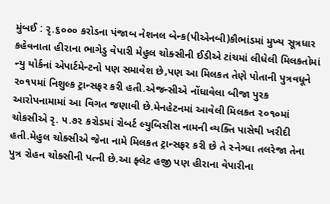મુંબઈ : રૃ.૬૦૦૦ કરોડના પંજાબ નેશનલ બેન્ક(પીએનબી)કૌભાંડમાં મુખ્ય સૂત્રધાર કહેવનાતા હીરાના ભાગેડુ વેપારી મેહુલ ચોક્સીની ઈડીએ ટાંચમાં લીધેલી મિલકતોમાં ન્યુ યોર્કનાં એપાર્ટમેન્ટનો પણ સમાવેશ છે,પણ આ મિલકત તેણે પોતાની પુત્રવધૂને ૨૦૧૫માં નિશુલ્ક ટ્રાન્સફર કરી હતી.એજન્સીએ નોંધાવેલા બીજા પુરક આરોપનામામાં આ વિગત જણાવી છે.મેનહેટનમાં આવેલી મિલકત ૨૦૧૦માં ચોકસીએ રૃ. ૫.૭૨ કરોડમાં રોબર્ટ લ્યુબિસીસ નામની વ્યક્તિ પાસેથી ખરીદી હતી.મેહુલ ચોક્સીએ જેના નામે મિલકત ટ્રાન્સફર કરી છે તે સ્નેગ્ધા તલરેજા તેના પુત્ર રોહન ચોક્સીની પત્ની છે.આ ફ્લેટ હજી પણ હીરાના વેપારીના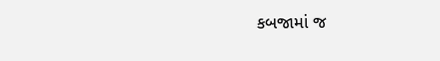કબજામાં જ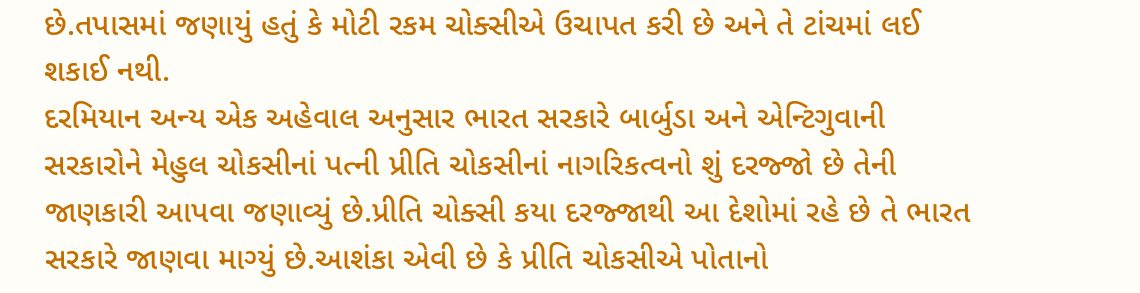છે.તપાસમાં જણાયું હતું કે મોટી રકમ ચોક્સીએ ઉચાપત કરી છે અને તે ટાંચમાં લઈ શકાઈ નથી.
દરમિયાન અન્ય એક અહેવાલ અનુસાર ભારત સરકારે બાર્બુડા અને એન્ટિગુવાની સરકારોને મેહુલ ચોકસીનાં પત્ની પ્રીતિ ચોકસીનાં નાગરિકત્વનો શું દરજ્જો છે તેની જાણકારી આપવા જણાવ્યું છે.પ્રીતિ ચોક્સી કયા દરજ્જાથી આ દેશોમાં રહે છે તે ભારત સરકારે જાણવા માગ્યું છે.આશંકા એવી છે કે પ્રીતિ ચોકસીએ પોતાનો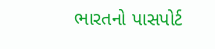ભારતનો પાસપોર્ટ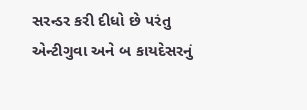સરન્ડર કરી દીધો છે પરંતુ એન્ટીગુવા અને બ કાયદેસરનું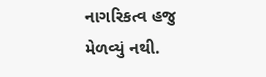નાગરિકત્વ હજુ મેળવ્યું નથી.